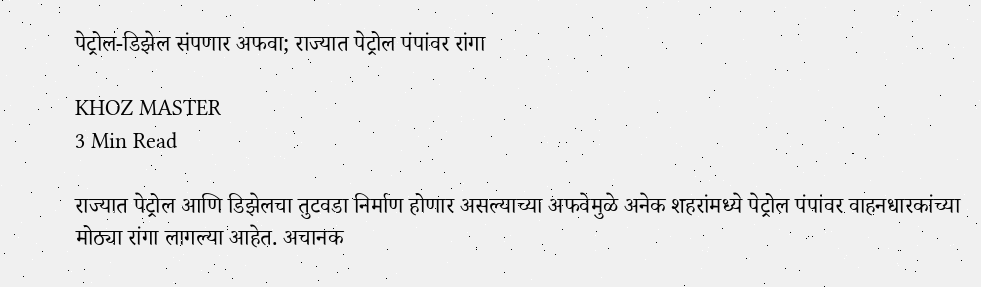पेट्रोल-डिझेल संपणार अफवा; राज्यात पेट्रोल पंपांवर रांगा

KHOZ MASTER
3 Min Read

राज्यात पेट्रोल आणि डिझेलचा तुटवडा निर्माण होणार असल्याच्या अफवेमुळे अनेक शहरांमध्ये पेट्रोल पंपांवर वाहनधारकांच्या मोठ्या रांगा लागल्या आहेत. अचानक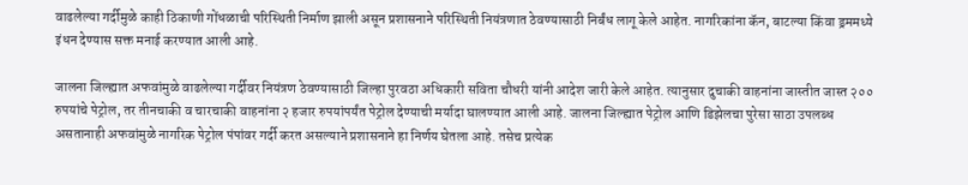वाढलेल्या गर्दीमुळे काही ठिकाणी गोंधळाची परिस्थिती निर्माण झाली असून प्रशासनाने परिस्थिती नियंत्रणात ठेवण्यासाठी निर्बंध लागू केले आहेत. नागरिकांना कॅन, बाटल्या किंवा ड्रममध्ये इंधन देण्यास सक्त मनाई करण्यात आली आहे.

जालना जिल्ह्यात अफवांमुळे वाढलेल्या गर्दीवर नियंत्रण ठेवण्यासाठी जिल्हा पुरवठा अधिकारी सविता चौधरी यांनी आदेश जारी केले आहेत. त्यानुसार दुचाकी वाहनांना जास्तीत जास्त २०० रुपयांचे पेट्रोल, तर तीनचाकी व चारचाकी वाहनांना २ हजार रुपयांपर्यंत पेट्रोल देण्याची मर्यादा घालण्यात आली आहे. जालना जिल्ह्यात पेट्रोल आणि डिझेलचा पुरेसा साठा उपलब्ध असतानाही अफवांमुळे नागरिक पेट्रोल पंपांवर गर्दी करत असल्याने प्रशासनाने हा निर्णय घेतला आहे. तसेच प्रत्येक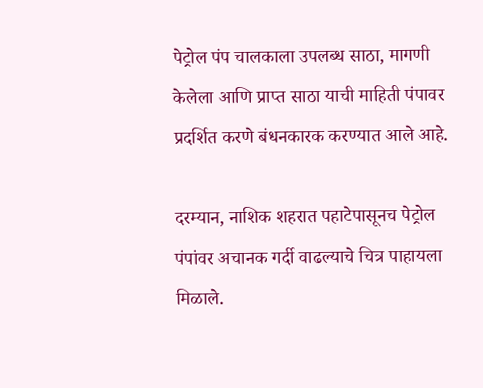पेट्रोल पंप चालकाला उपलब्ध साठा, मागणी केलेला आणि प्राप्त साठा याची माहिती पंपावर प्रदर्शित करणे बंधनकारक करण्यात आले आहे.

दरम्यान, नाशिक शहरात पहाटेपासूनच पेट्रोल पंपांवर अचानक गर्दी वाढल्याचे चित्र पाहायला मिळाले.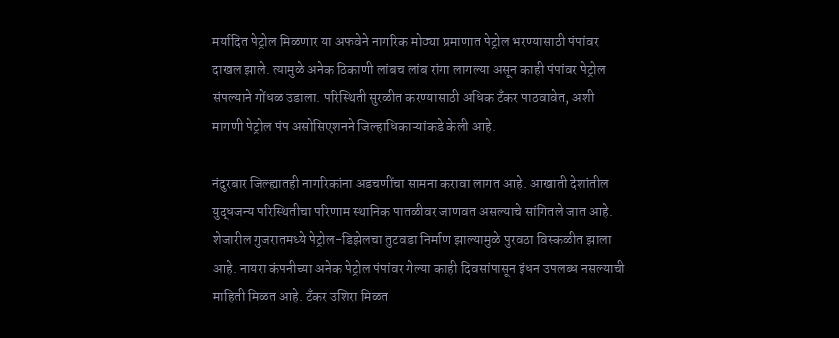मर्यादित पेट्रोल मिळणार या अफवेने नागरिक मोठ्या प्रमाणात पेट्रोल भरण्यासाठी पंपांवर दाखल झाले. त्यामुळे अनेक ठिकाणी लांबच लांब रांगा लागल्या असून काही पंपांवर पेट्रोल संपल्याने गोंधळ उडाला. परिस्थिती सुरळीत करण्यासाठी अधिक टँकर पाठवावेत, अशी मागणी पेट्रोल पंप असोसिएशनने जिल्हाधिकाऱ्यांकडे केली आहे.

नंदुरबार जिल्ह्यातही नागरिकांना अडचणींचा सामना करावा लागत आहे. आखाती देशांतील युद्धजन्य परिस्थितीचा परिणाम स्थानिक पातळीवर जाणवत असल्याचे सांगितले जात आहे. शेजारील गुजरातमध्ये पेट्रोल-डिझेलचा तुटवडा निर्माण झाल्यामुळे पुरवठा विस्कळीत झाला आहे. नायरा कंपनीच्या अनेक पेट्रोल पंपांवर गेल्या काही दिवसांपासून इंधन उपलब्ध नसल्याची माहिती मिळत आहे. टँकर उशिरा मिळत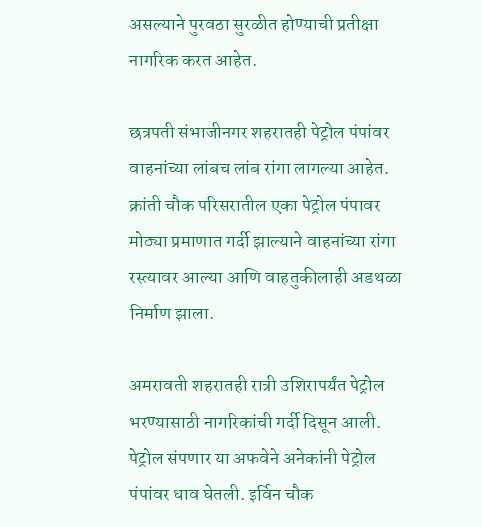असल्याने पुरवठा सुरळीत होण्याची प्रतीक्षा नागरिक करत आहेत.

छत्रपती संभाजीनगर शहरातही पेट्रोल पंपांवर वाहनांच्या लांबच लांब रांगा लागल्या आहेत. क्रांती चौक परिसरातील एका पेट्रोल पंपावर मोठ्या प्रमाणात गर्दी झाल्याने वाहनांच्या रांगा रस्त्यावर आल्या आणि वाहतुकीलाही अडथळा निर्माण झाला.

अमरावती शहरातही रात्री उशिरापर्यंत पेट्रोल भरण्यासाठी नागरिकांची गर्दी दिसून आली. पेट्रोल संपणार या अफवेने अनेकांनी पेट्रोल पंपांवर धाव घेतली. इर्विन चौक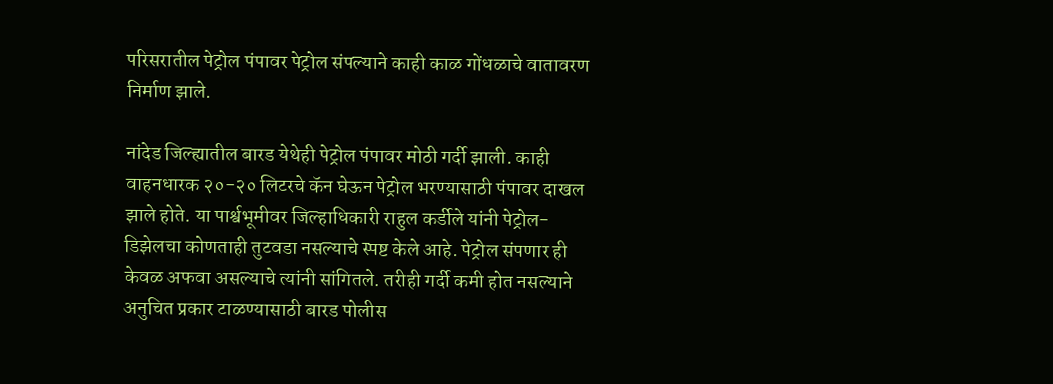परिसरातील पेट्रोल पंपावर पेट्रोल संपल्याने काही काळ गोंधळाचे वातावरण निर्माण झाले.

नांदेड जिल्ह्यातील बारड येथेही पेट्रोल पंपावर मोठी गर्दी झाली. काही वाहनधारक २०-२० लिटरचे कॅन घेऊन पेट्रोल भरण्यासाठी पंपावर दाखल झाले होते. या पार्श्वभूमीवर जिल्हाधिकारी राहुल कर्डीले यांनी पेट्रोल-डिझेलचा कोणताही तुटवडा नसल्याचे स्पष्ट केले आहे. पेट्रोल संपणार ही केवळ अफवा असल्याचे त्यांनी सांगितले. तरीही गर्दी कमी होत नसल्याने अनुचित प्रकार टाळण्यासाठी बारड पोलीस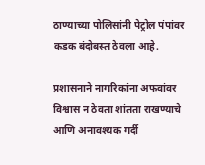ठाण्याच्या पोलिसांनी पेट्रोल पंपांवर कडक बंदोबस्त ठेवला आहे.

प्रशासनाने नागरिकांना अफवांवर विश्वास न ठेवता शांतता राखण्याचे आणि अनावश्यक गर्दी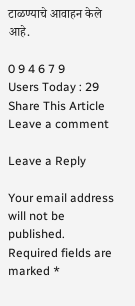टाळण्याचे आवाहन केले आहे.

0 9 4 6 7 9
Users Today : 29
Share This Article
Leave a comment

Leave a Reply

Your email address will not be published. Required fields are marked *